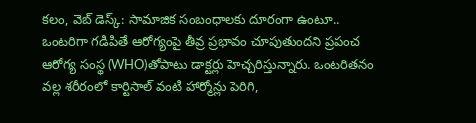కలం, వెబ్ డెస్క్: సామాజిక సంబంధాలకు దూరంగా ఉంటూ.. ఒంటరిగా గడిపితే ఆరోగ్యంపై తీవ్ర ప్రభావం చూపుతుందని ప్రపంచ ఆరోగ్య సంస్థ (WHO)తోపాటు డాక్టర్లు హెచ్చరిస్తున్నారు. ఒంటరితనం వల్ల శరీరంలో కార్టిసాల్ వంటి హార్మోన్లు పెరిగి,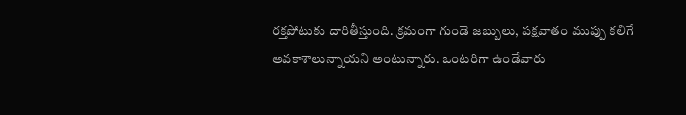రక్తపోటుకు దారితీస్తుంది. క్రమంగా గుండె జబ్బులు, పక్షవాతం ముప్పు కలిగే అవకాశాలున్నాయని అంటున్నారు. ఒంటరిగా ఉండేవారు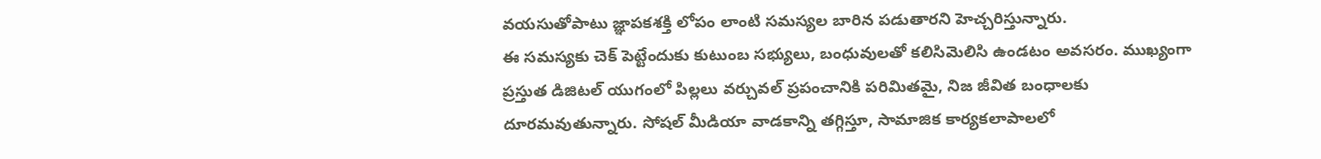వయసుతోపాటు జ్ఞాపకశక్తి లోపం లాంటి సమస్యల బారిన పడుతారని హెచ్చరిస్తున్నారు.
ఈ సమస్యకు చెక్ పెట్టేందుకు కుటుంబ సభ్యులు, బంధువులతో కలిసిమెలిసి ఉండటం అవసరం. ముఖ్యంగా ప్రస్తుత డిజిటల్ యుగంలో పిల్లలు వర్చువల్ ప్రపంచానికి పరిమితమై, నిజ జీవిత బంధాలకు దూరమవుతున్నారు. సోషల్ మీడియా వాడకాన్ని తగ్గిస్తూ, సామాజిక కార్యకలాపాలలో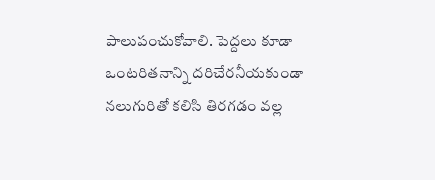పాలుపంచుకోవాలి. పెద్దలు కూడా ఒంటరితనాన్ని దరిచేరనీయకుండా నలుగురితో కలిసి తిరగడం వల్ల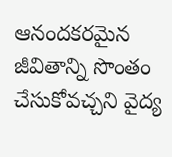ఆనందకరమైన జీవితాన్ని సొంతం చేసుకోవచ్చని వైద్య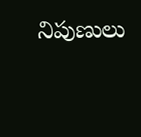నిపుణులు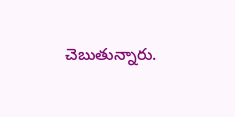చెబుతున్నారు.